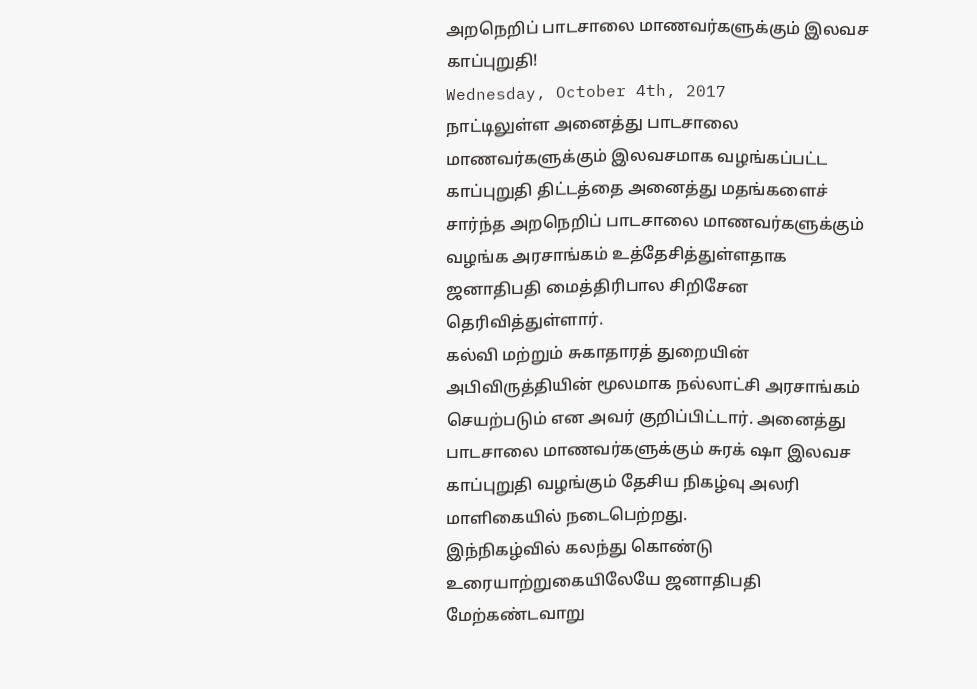அறநெறிப் பாடசாலை மாணவர்களுக்கும் இலவச காப்புறுதி!
Wednesday, October 4th, 2017
நாட்டிலுள்ள அனைத்து பாடசாலை மாணவர்களுக்கும் இலவசமாக வழங்கப்பட்ட காப்புறுதி திட்டத்தை அனைத்து மதங்களைச் சார்ந்த அறநெறிப் பாடசாலை மாணவர்களுக்கும் வழங்க அரசாங்கம் உத்தேசித்துள்ளதாக ஜனாதிபதி மைத்திரிபால சிறிசேன தெரிவித்துள்ளார்.
கல்வி மற்றும் சுகாதாரத் துறையின் அபிவிருத்தியின் மூலமாக நல்லாட்சி அரசாங்கம் செயற்படும் என அவர் குறிப்பிட்டார். அனைத்து பாடசாலை மாணவர்களுக்கும் சுரக் ஷா இலவச காப்புறுதி வழங்கும் தேசிய நிகழ்வு அலரி மாளிகையில் நடைபெற்றது.
இந்நிகழ்வில் கலந்து கொண்டு உரையாற்றுகையிலேயே ஜனாதிபதி மேற்கண்டவாறு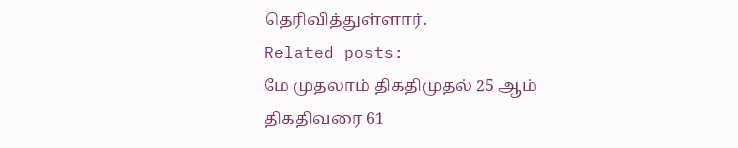தெரிவித்துள்ளார்.
Related posts:
மே முதலாம் திகதிமுதல் 25 ஆம் திகதிவரை 61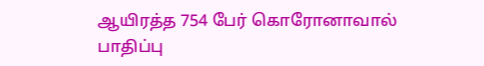ஆயிரத்த 754 பேர் கொரோனாவால் பாதிப்பு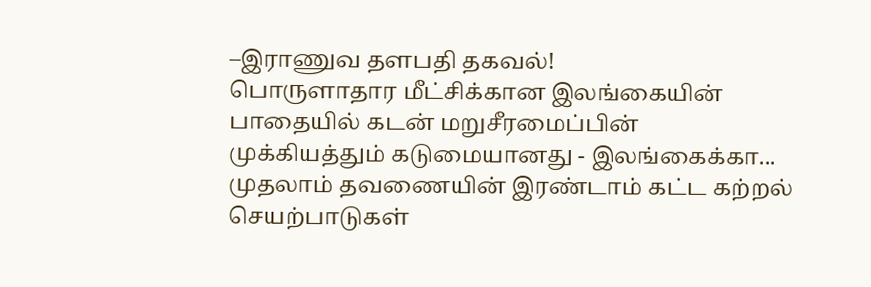–இராணுவ தளபதி தகவல்!
பொருளாதார மீட்சிக்கான இலங்கையின் பாதையில் கடன் மறுசீரமைப்பின் முக்கியத்தும் கடுமையானது - இலங்கைக்கா...
முதலாம் தவணையின் இரண்டாம் கட்ட கற்றல் செயற்பாடுகள்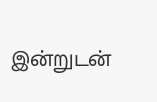இன்றுடன்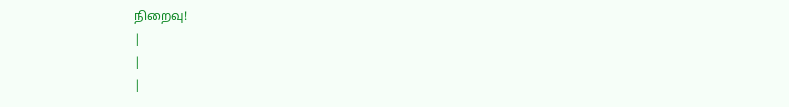நிறைவு!
|
|
|